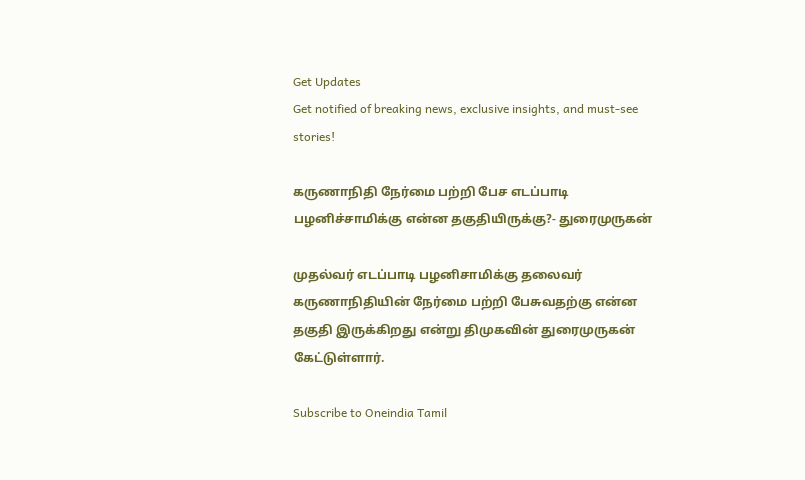Get Updates
Get notified of breaking news, exclusive insights, and must-see stories!

கருணாநிதி நேர்மை பற்றி பேச எடப்பாடி பழனிச்சாமிக்கு என்ன தகுதியிருக்கு?- துரைமுருகன்

முதல்வர் எடப்பாடி பழனிசாமிக்கு தலைவர் கருணாநிதியின் நேர்மை பற்றி பேசுவதற்கு என்ன தகுதி இருக்கிறது என்று திமுகவின் துரைமுருகன் கேட்டுள்ளார்.

Subscribe to Oneindia Tamil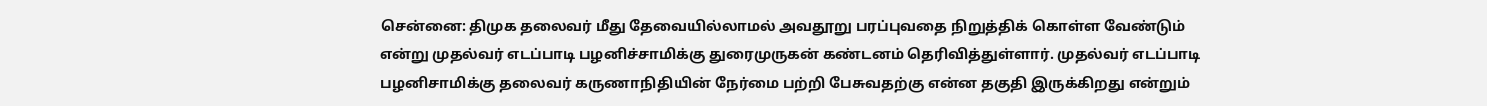சென்னை: திமுக தலைவர் மீது தேவையில்லாமல் அவதூறு பரப்புவதை நிறுத்திக் கொள்ள வேண்டும் என்று முதல்வர் எடப்பாடி பழனிச்சாமிக்கு துரைமுருகன் கண்டனம் தெரிவித்துள்ளார். முதல்வர் எடப்பாடி பழனிசாமிக்கு தலைவர் கருணாநிதியின் நேர்மை பற்றி பேசுவதற்கு என்ன தகுதி இருக்கிறது என்றும்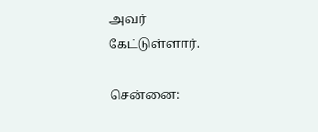அவர் கேட்டுள்ளார்.

சென்னை: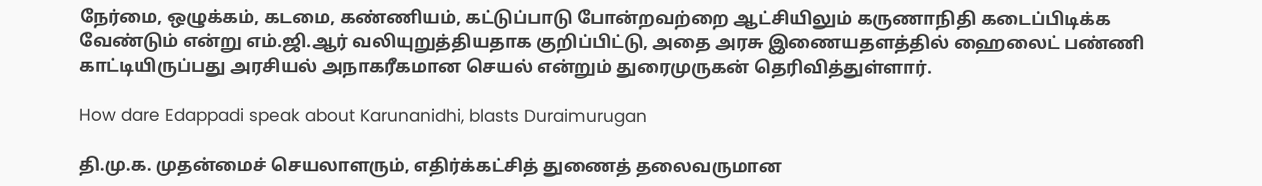நேர்மை, ஒழுக்கம், கடமை, கண்ணியம், கட்டுப்பாடு போன்றவற்றை ஆட்சியிலும் கருணாநிதி கடைப்பிடிக்க வேண்டும் என்று எம்.ஜி.ஆர் வலியுறுத்தியதாக குறிப்பிட்டு, அதை அரசு இணையதளத்தில் ஹைலைட் பண்ணி காட்டியிருப்பது அரசியல் அநாகரீகமான செயல் என்றும் துரைமுருகன் தெரிவித்துள்ளார்.

How dare Edappadi speak about Karunanidhi, blasts Duraimurugan

தி.மு.க. முதன்மைச் செயலாளரும், எதிர்க்கட்சித் துணைத் தலைவருமான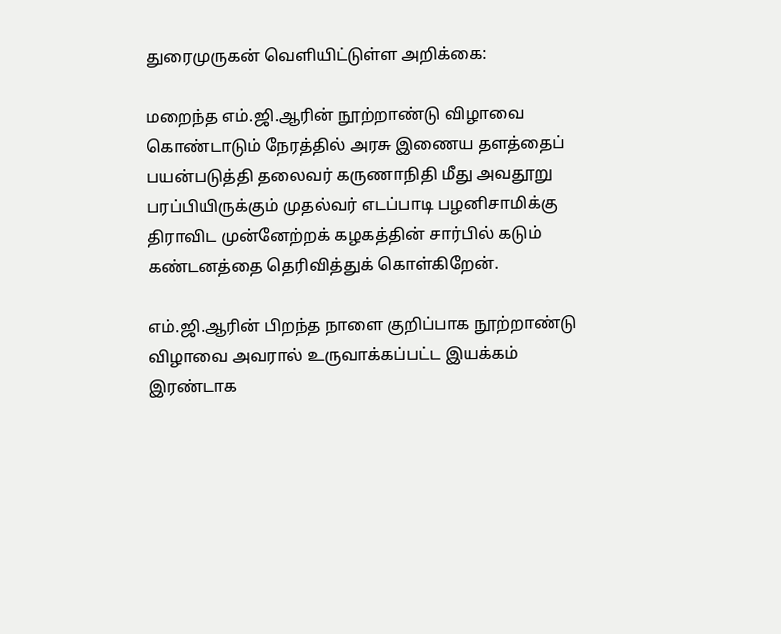துரைமுருகன் வெளியிட்டுள்ள அறிக்கை:

மறைந்த எம்.ஜி.ஆரின் நூற்றாண்டு விழாவை கொண்டாடும் நேரத்தில் அரசு இணைய தளத்தைப் பயன்படுத்தி தலைவர் கருணாநிதி மீது அவதூறு பரப்பியிருக்கும் முதல்வர் எடப்பாடி பழனிசாமிக்கு திராவிட முன்னேற்றக் கழகத்தின் சார்பில் கடும் கண்டனத்தை தெரிவித்துக் கொள்கிறேன்.

எம்.ஜி.ஆரின் பிறந்த நாளை குறிப்பாக நூற்றாண்டு விழாவை அவரால் உருவாக்கப்பட்ட இயக்கம் இரண்டாக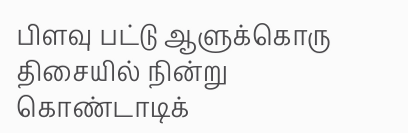பிளவு பட்டு ஆளுக்கொரு திசையில் நின்று கொண்டாடிக்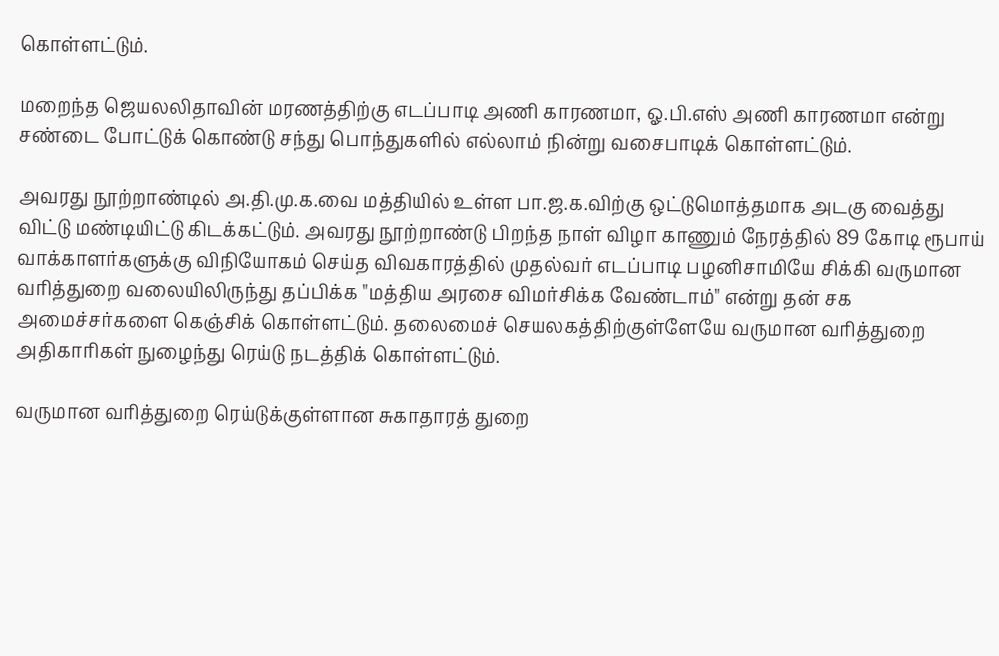கொள்ளட்டும்.

மறைந்த ஜெயலலிதாவின் மரணத்திற்கு எடப்பாடி அணி காரணமா, ஓ.பி.எஸ் அணி காரணமா என்று சண்டை போட்டுக் கொண்டு சந்து பொந்துகளில் எல்லாம் நின்று வசைபாடிக் கொள்ளட்டும்.

அவரது நூற்றாண்டில் அ.தி.மு.க.வை மத்தியில் உள்ள பா.ஜ.க.விற்கு ஒட்டுமொத்தமாக அடகு வைத்து விட்டு மண்டியிட்டு கிடக்கட்டும். அவரது நூற்றாண்டு பிறந்த நாள் விழா காணும் நேரத்தில் 89 கோடி ரூபாய் வாக்காளர்களுக்கு விநியோகம் செய்த விவகாரத்தில் முதல்வர் எடப்பாடி பழனிசாமியே சிக்கி வருமான வரித்துறை வலையிலிருந்து தப்பிக்க "மத்திய அரசை விமர்சிக்க வேண்டாம்" என்று தன் சக அமைச்சர்களை கெஞ்சிக் கொள்ளட்டும். தலைமைச் செயலகத்திற்குள்ளேயே வருமான வரித்துறை அதிகாரிகள் நுழைந்து ரெய்டு நடத்திக் கொள்ளட்டும்.

வருமான வரித்துறை ரெய்டுக்குள்ளான சுகாதாரத் துறை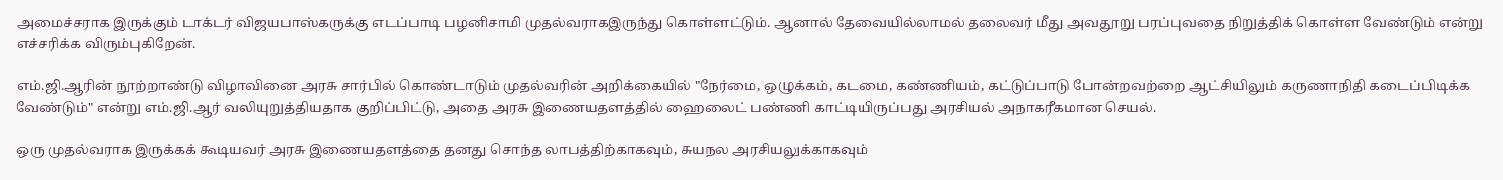அமைச்சராக இருக்கும் டாக்டர் விஜயபாஸ்கருக்கு எடப்பாடி பழனிசாமி முதல்வராகஇருந்து கொள்ளட்டும். ஆனால் தேவையில்லாமல் தலைவர் மீது அவதூறு பரப்புவதை நிறுத்திக் கொள்ள வேண்டும் என்று எச்சரிக்க விரும்புகிறேன்.

எம்.ஜி.ஆரின் நூற்றாண்டு விழாவினை அரசு சார்பில் கொண்டாடும் முதல்வரின் அறிக்கையில் "நேர்மை, ஒழுக்கம், கடமை, கண்ணியம், கட்டுப்பாடு போன்றவற்றை ஆட்சியிலும் கருணாநிதி கடைப்பிடிக்க வேண்டும்" என்று எம்.ஜி.ஆர் வலியுறுத்தியதாக குறிப்பிட்டு, அதை அரசு இணையதளத்தில் ஹைலைட் பண்ணி காட்டியிருப்பது அரசியல் அநாகரீகமான செயல்.

ஒரு முதல்வராக இருக்கக் கூடியவர் அரசு இணையதளத்தை தனது சொந்த லாபத்திற்காகவும், சுயநல அரசியலுக்காகவும்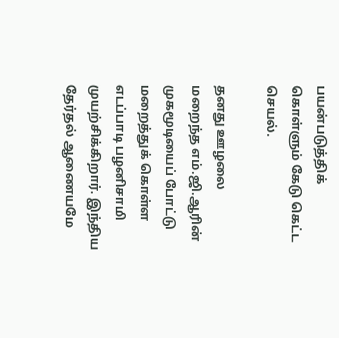பயன்படுத்திக் கொள்ளும் கேடு கெட்ட செயல்.

தனது ஊழலை மறைந்த எம்.ஜி.ஆரின் முகமூடியைப் போட்டு மறைத்துக் கொள்ள எடப்பாடி பழனிசாமி முயற்சிக்கிறார். இந்திய தேர்தல் ஆணையமே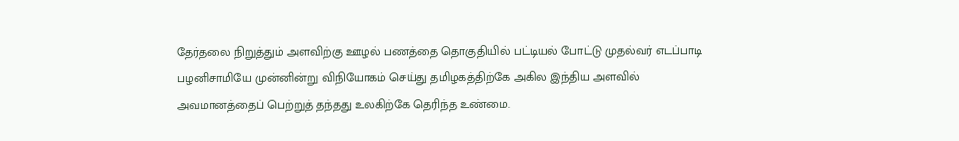தேர்தலை நிறுத்தும் அளவிற்கு ஊழல் பணத்தை தொகுதியில் பட்டியல் போட்டு முதல்வர் எடப்பாடி பழனிசாமியே முன்னின்று விநியோகம் செய்து தமிழகத்திற்கே அகில இந்திய அளவில் அவமானத்தைப் பெற்றுத் தந்தது உலகிற்கே தெரிந்த உண்மை.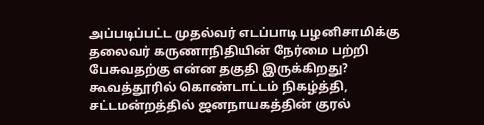அப்படிப்பட்ட முதல்வர் எடப்பாடி பழனிசாமிக்கு தலைவர் கருணாநிதியின் நேர்மை பற்றி பேசுவதற்கு என்ன தகுதி இருக்கிறது? கூவத்தூரில் கொண்டாட்டம் நிகழ்த்தி, சட்டமன்றத்தில் ஜனநாயகத்தின் குரல்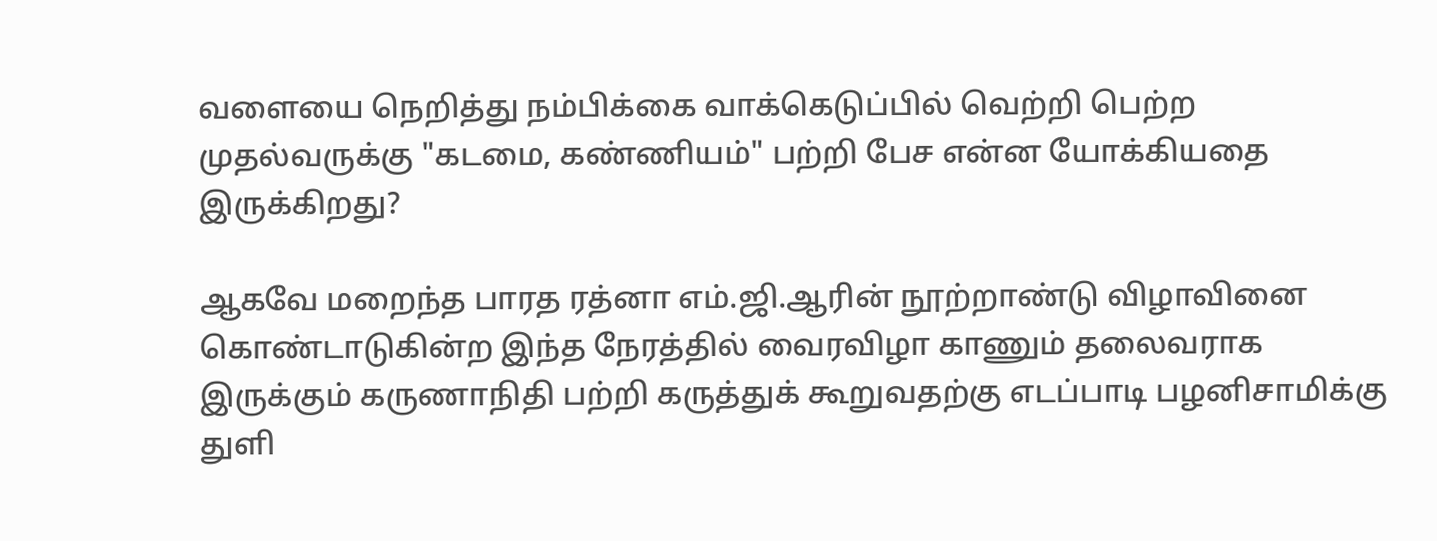வளையை நெறித்து நம்பிக்கை வாக்கெடுப்பில் வெற்றி பெற்ற முதல்வருக்கு "கடமை, கண்ணியம்" பற்றி பேச என்ன யோக்கியதை இருக்கிறது?

ஆகவே மறைந்த பாரத ரத்னா எம்.ஜி.ஆரின் நூற்றாண்டு விழாவினை கொண்டாடுகின்ற இந்த நேரத்தில் வைரவிழா காணும் தலைவராக இருக்கும் கருணாநிதி பற்றி கருத்துக் கூறுவதற்கு எடப்பாடி பழனிசாமிக்கு துளி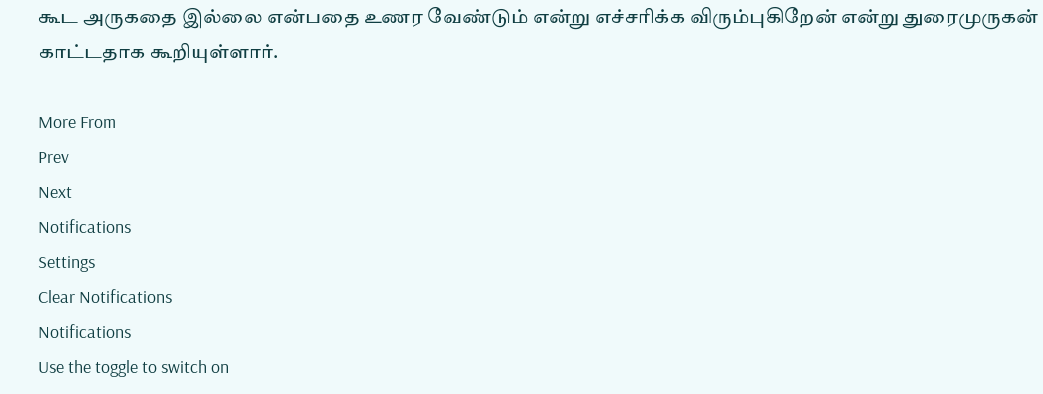கூட அருகதை இல்லை என்பதை உணர வேண்டும் என்று எச்சரிக்க விரும்புகிறேன் என்று துரைமுருகன் காட்டதாக கூறியுள்ளார்.

More From
Prev
Next
Notifications
Settings
Clear Notifications
Notifications
Use the toggle to switch on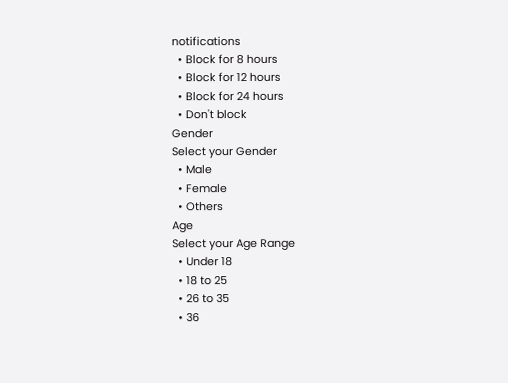notifications
  • Block for 8 hours
  • Block for 12 hours
  • Block for 24 hours
  • Don't block
Gender
Select your Gender
  • Male
  • Female
  • Others
Age
Select your Age Range
  • Under 18
  • 18 to 25
  • 26 to 35
  • 36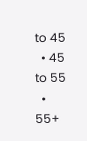to 45
  • 45 to 55
  • 55+